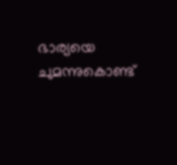ഭാര്യയെ ചുമന്നുകൊണ്ട്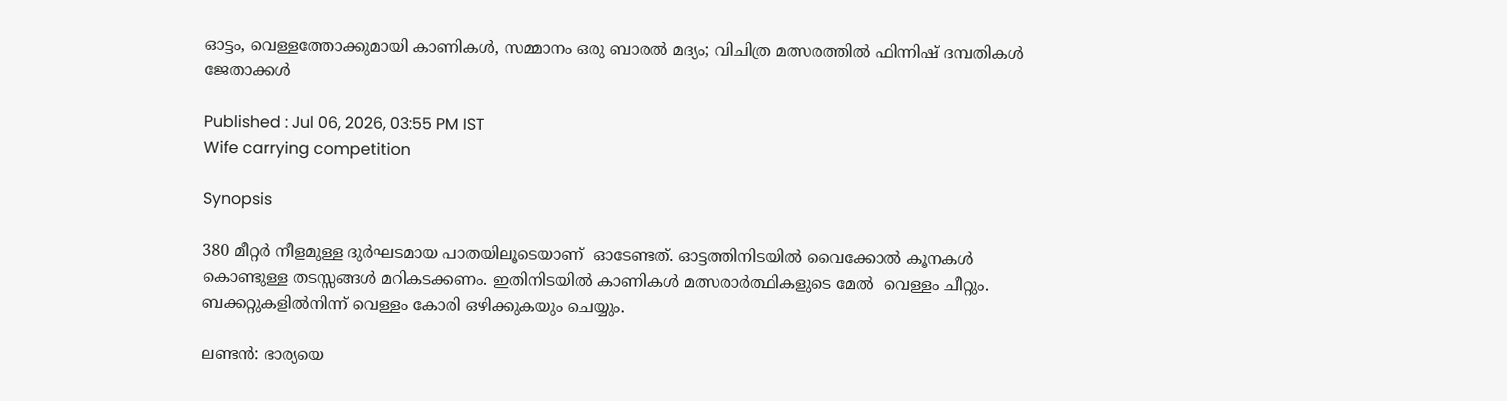ഓട്ടം, വെള്ളത്തോക്കുമായി കാണികള്‍, സമ്മാനം ഒരു ബാരല്‍ മദ്യം; വിചിത്ര മത്സരത്തില്‍ ഫിന്നിഷ് ദമ്പതികള്‍ ജേതാക്കള്‍

Published : Jul 06, 2026, 03:55 PM IST
Wife carrying competition

Synopsis

380 മീറ്റര്‍ നീളമുള്ള ദുര്‍ഘടമായ പാതയിലൂടെയാണ്  ഓടേണ്ടത്. ഓട്ടത്തിനിടയില്‍ വൈക്കോല്‍ കൂനകള്‍ കൊണ്ടുള്ള തടസ്സങ്ങള്‍ മറികടക്കണം. ഇതിനിടയില്‍ കാണികള്‍ മത്സരാര്‍ത്ഥികളുടെ മേല്‍  വെള്ളം ചീറ്റും. ബക്കറ്റുകളില്‍നിന്ന് വെള്ളം കോരി ഒഴിക്കുകയും ചെയ്യും.

ലണ്ടന്‍: ഭാര്യയെ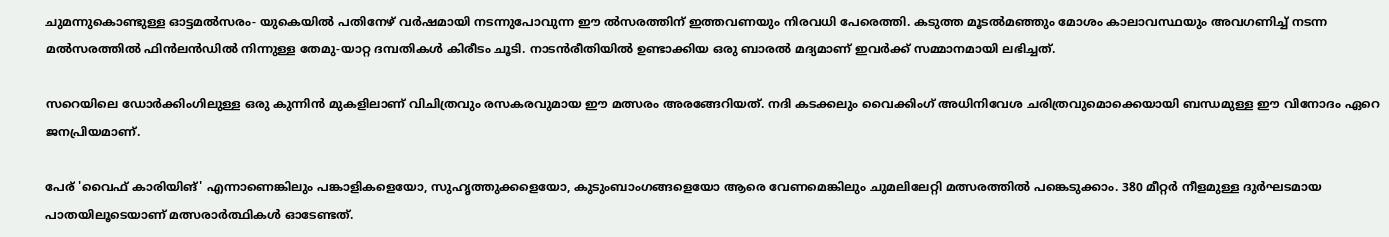ചുമന്നുകൊണ്ടുള്ള ഓട്ടമല്‍സരം- യുകെയില്‍ പതിനേഴ് വര്‍ഷമായി നടന്നുപോവുന്ന ഈ ല്‍സരത്തിന് ഇത്തവണയും നിരവധി പേരെത്തി. കടുത്ത മൂടല്‍മഞ്ഞും മോശം കാലാവസ്ഥയും അവഗണിച്ച് നടന്ന മല്‍സരത്തില്‍ ഫിന്‍ലന്‍ഡില്‍ നിന്നുള്ള തേമു-യാറ്റ ദമ്പതികള്‍ കിരീടം ചൂടി. നാടന്‍രീതിയില്‍ ഉണ്ടാക്കിയ ഒരു ബാരല്‍ മദ്യമാണ് ഇവര്‍ക്ക് സമ്മാനമായി ലഭിച്ചത്.

സറെയിലെ ഡോര്‍ക്കിംഗിലുള്ള ഒരു കുന്നിന്‍ മുകളിലാണ് വിചിത്രവും രസകരവുമായ ഈ മത്സരം അരങ്ങേറിയത്. നദി കടക്കലും വൈക്കിംഗ് അധിനിവേശ ചരിത്രവുമൊക്കെയായി ബന്ധമുള്ള ഈ വിനോദം ഏറെ ജനപ്രിയമാണ്.

പേര് 'വൈഫ് കാരിയിങ്' എന്നാണെങ്കിലും പങ്കാളികളെയോ, സുഹൃത്തുക്കളെയോ, കുടുംബാംഗങ്ങളെയോ ആരെ വേണമെങ്കിലും ചുമലിലേറ്റി മത്സരത്തില്‍ പങ്കെടുക്കാം. 380 മീറ്റര്‍ നീളമുള്ള ദുര്‍ഘടമായ പാതയിലൂടെയാണ് മത്സരാര്‍ത്ഥികള്‍ ഓടേണ്ടത്.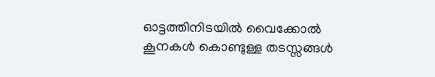ഓട്ടത്തിനിടയില്‍ വൈക്കോല്‍ കൂനകള്‍ കൊണ്ടുള്ള തടസ്സങ്ങള്‍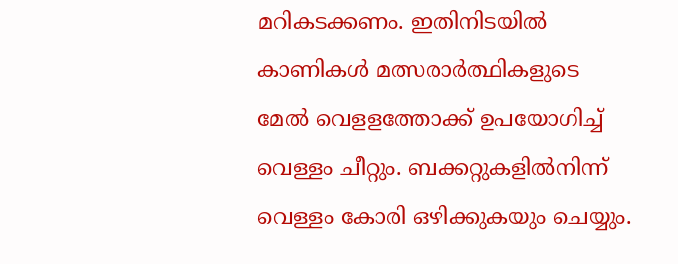മറികടക്കണം. ഇതിനിടയില്‍ കാണികള്‍ മത്സരാര്‍ത്ഥികളുടെ മേല്‍ വെളളത്തോക്ക് ഉപയോഗിച്ച് വെള്ളം ചീറ്റും. ബക്കറ്റുകളില്‍നിന്ന് വെള്ളം കോരി ഒഴിക്കുകയും ചെയ്യും.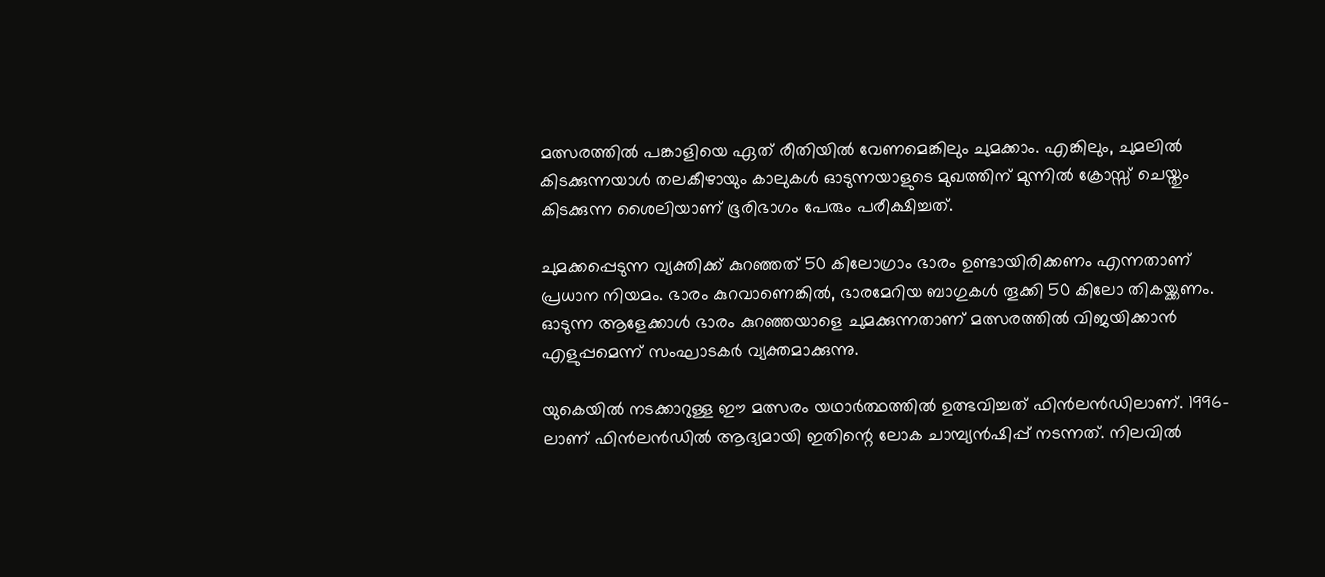മത്സരത്തില്‍ പങ്കാളിയെ ഏത് രീതിയില്‍ വേണമെങ്കിലും ചുമക്കാം. എങ്കിലും, ചുമലില്‍ കിടക്കുന്നയാള്‍ തലകീഴായും കാലുകള്‍ ഓടുന്നയാളുടെ മുഖത്തിന് മുന്നില്‍ ക്രോസ്സ് ചെയ്തും കിടക്കുന്ന ശൈലിയാണ് ഭൂരിഭാഗം പേരും പരീക്ഷിച്ചത്.

ചുമക്കപ്പെടുന്ന വ്യക്തിക്ക് കുറഞ്ഞത് 50 കിലോഗ്രാം ഭാരം ഉണ്ടായിരിക്കണം എന്നതാണ് പ്രധാന നിയമം. ഭാരം കുറവാണെങ്കില്‍, ഭാരമേറിയ ബാഗുകള്‍ തൂക്കി 50 കിലോ തികയ്ക്കണം. ഓടുന്ന ആളേക്കാള്‍ ഭാരം കുറഞ്ഞയാളെ ചുമക്കുന്നതാണ് മത്സരത്തില്‍ വിജയിക്കാന്‍ എളുപ്പമെന്ന് സംഘാടകര്‍ വ്യക്തമാക്കുന്നു.

യുകെയില്‍ നടക്കാറുള്ള ഈ മത്സരം യഥാര്‍ത്ഥത്തില്‍ ഉത്ഭവിച്ചത് ഫിന്‍ലന്‍ഡിലാണ്. 1996-ലാണ് ഫിന്‍ലന്‍ഡില്‍ ആദ്യമായി ഇതിന്റെ ലോക ചാമ്പ്യന്‍ഷിപ്പ് നടന്നത്. നിലവില്‍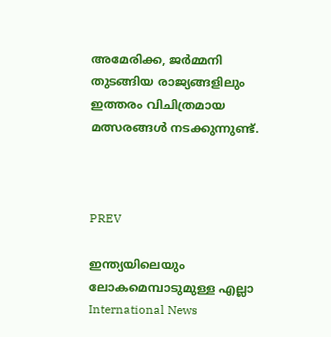അമേരിക്ക, ജര്‍മ്മനി തുടങ്ങിയ രാജ്യങ്ങളിലും ഇത്തരം വിചിത്രമായ മത്സരങ്ങള്‍ നടക്കുന്നുണ്ട്.



PREV

ഇന്ത്യയിലെയും ലോകമെമ്പാടുമുള്ള എല്ലാ International News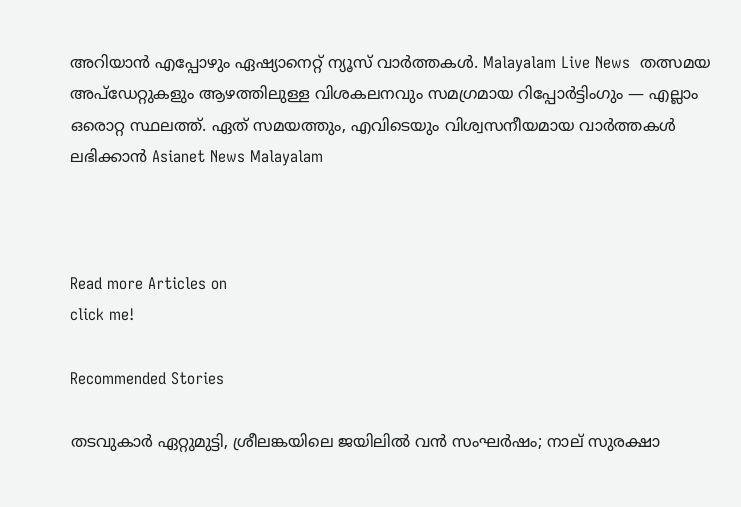അറിയാൻ എപ്പോഴും ഏഷ്യാനെറ്റ് ന്യൂസ് വാർത്തകൾ. Malayalam Live News  തത്സമയ അപ്‌ഡേറ്റുകളും ആഴത്തിലുള്ള വിശകലനവും സമഗ്രമായ റിപ്പോർട്ടിംഗും — എല്ലാം ഒരൊറ്റ സ്ഥലത്ത്. ഏത് സമയത്തും, എവിടെയും വിശ്വസനീയമായ വാർത്തകൾ ലഭിക്കാൻ Asianet News Malayalam



Read more Articles on
click me!

Recommended Stories

തടവുകാർ ഏറ്റുമുട്ടി, ശ്രീലങ്കയിലെ ജയിലിൽ വൻ സംഘർഷം; നാല് സുരക്ഷാ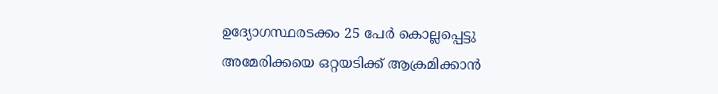ഉദ്യോഗസ്ഥരടക്കം 25 പേർ കൊല്ലപ്പെട്ടു
അമേരിക്കയെ ഒറ്റയടിക്ക് ആക്രമിക്കാന്‍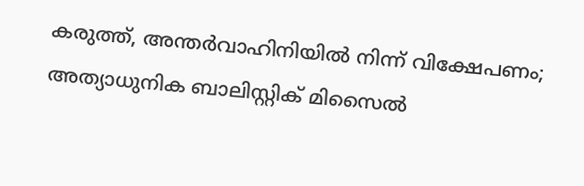കരുത്ത്, അന്തര്‍വാഹിനിയില്‍ നിന്ന് വിക്ഷേപണം; അത്യാധുനിക ബാലിസ്റ്റിക് മിസൈല്‍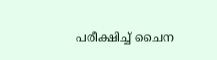പരീക്ഷിച്ച് ചൈന